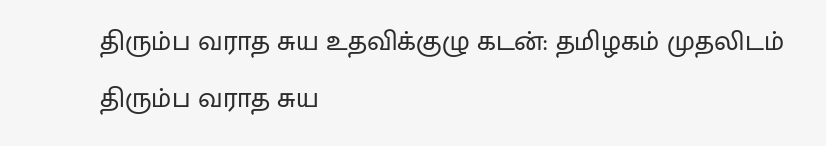திரும்ப வராத சுய உதவிக்குழு கடன்: தமிழகம் முதலிடம்
திரும்ப வராத சுய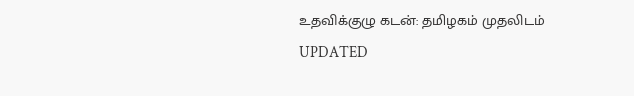உதவிக்குழு கடன்: தமிழகம் முதலிடம்
UPDATED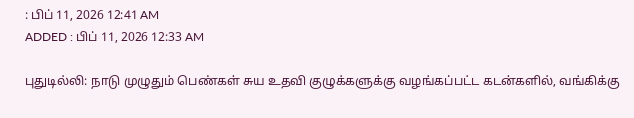: பிப் 11, 2026 12:41 AM
ADDED : பிப் 11, 2026 12:33 AM

புதுடில்லி: நாடு முழுதும் பெண்கள் சுய உதவி குழுக்களுக்கு வழங்கப்பட்ட கடன்களில், வங்கிக்கு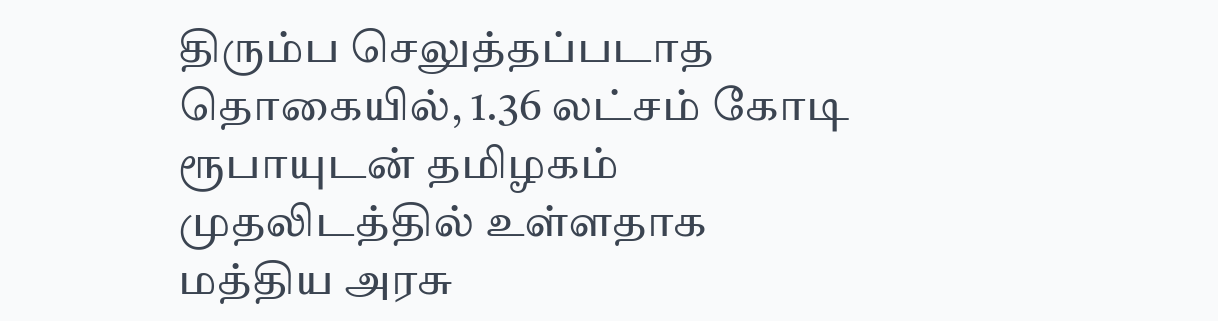திரும்ப செலுத்தப்படாத தொகையில், 1.36 லட்சம் கோடி ரூபாயுடன் தமிழகம் முதலிடத்தில் உள்ளதாக மத்திய அரசு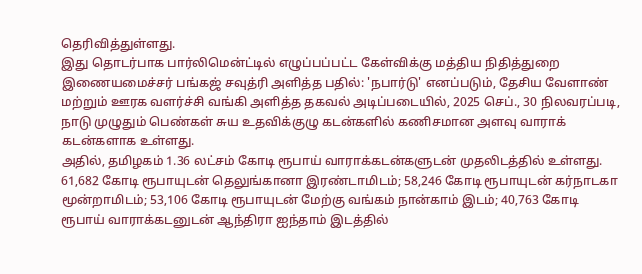தெரிவித்துள்ளது.
இது தொடர்பாக பார்லிமென்ட்டில் எழுப்பப்பட்ட கேள்விக்கு மத்திய நிதித்துறை இணையமைச்சர் பங்கஜ் சவுத்ரி அளித்த பதில்: 'நபார்டு' எனப்படும், தேசிய வேளாண் மற்றும் ஊரக வளர்ச்சி வங்கி அளித்த தகவல் அடிப்படையில், 2025 செப்., 30 நிலவரப்படி, நாடு முழுதும் பெண்கள் சுய உதவிக்குழு கடன்களில் கணிசமான அளவு வாராக் கடன்களாக உள்ளது.
அதில், தமிழகம் 1.36 லட்சம் கோடி ரூபாய் வாராக்கடன்களுடன் முதலிடத்தில் உள்ளது. 61,682 கோடி ரூபாயுடன் தெலுங்கானா இரண்டாமிடம்; 58,246 கோடி ரூபாயுடன் கர்நாடகா மூன்றாமிடம்; 53,106 கோடி ரூபாயுடன் மேற்கு வங்கம் நான்காம் இடம்; 40,763 கோடி ரூபாய் வாராக்கடனுடன் ஆந்திரா ஐந்தாம் இடத்தில்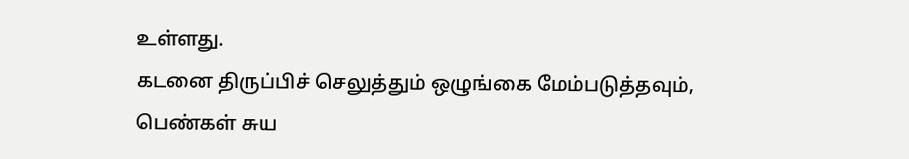உள்ளது.
கடனை திருப்பிச் செலுத்தும் ஒழுங்கை மேம்படுத்தவும், பெண்கள் சுய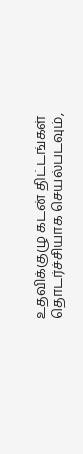உதவிக்குழு கடன் திட்டங்கள் தொடர்ச்சியாக செயல்படவும்,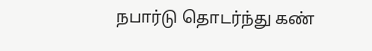நபார்டு தொடர்ந்து கண்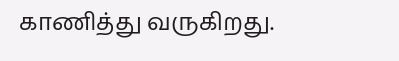காணித்து வருகிறது.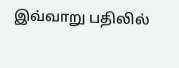இவ்வாறு பதிலில்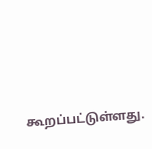கூறப்பட்டுள்ளது.